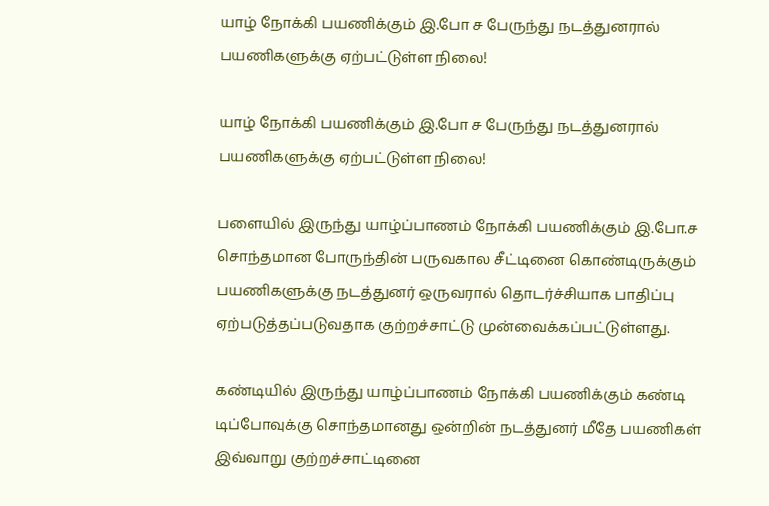யாழ் நோக்கி பயணிக்கும் இ.போ ச பேருந்து நடத்துனரால் பயணிகளுக்கு ஏற்பட்டுள்ள நிலை!

யாழ் நோக்கி பயணிக்கும் இ.போ ச பேருந்து நடத்துனரால் பயணிகளுக்கு ஏற்பட்டுள்ள நிலை!

பளையில் இருந்து யாழ்ப்பாணம் நோக்கி பயணிக்கும் இ.போ.ச சொந்தமான போருந்தின் பருவகால சீட்டினை கொண்டிருக்கும் பயணிகளுக்கு நடத்துனர் ஒருவரால் தொடர்ச்சியாக பாதிப்பு ஏற்படுத்தப்படுவதாக குற்றச்சாட்டு முன்வைக்கப்பட்டுள்ளது.

கண்டியில் இருந்து யாழ்ப்பாணம் நோக்கி பயணிக்கும் கண்டி டிப்போவுக்கு சொந்தமானது ஒன்றின் நடத்துனர் மீதே பயணிகள் இவ்வாறு குற்றச்சாட்டினை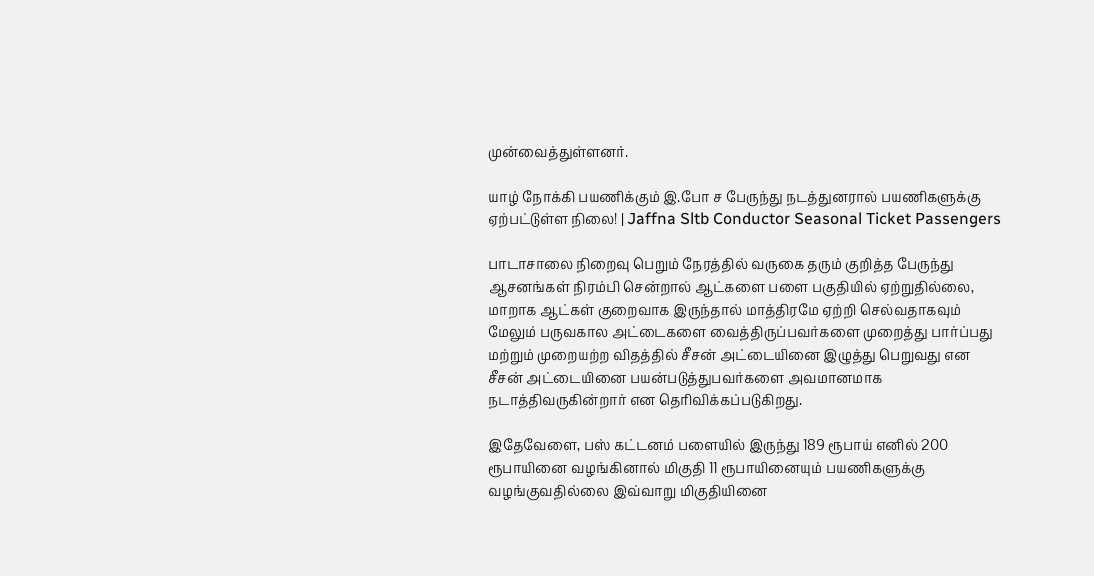முன்வைத்துள்ளனர்.

யாழ் நோக்கி பயணிக்கும் இ.போ ச பேருந்து நடத்துனரால் பயணிகளுக்கு ஏற்பட்டுள்ள நிலை! | Jaffna Sltb Conductor Seasonal Ticket Passengers

பாடாசாலை நிறைவு பெறும் நேரத்தில் வருகை தரும் குறித்த பேருந்து ஆசனங்கள் நிரம்பி சென்றால் ஆட்களை பளை பகுதியில் ஏற்றுதில்லை, மாறாக ஆட்கள் குறைவாக இருந்தால் மாத்திரமே ஏற்றி செல்வதாகவும் மேலும் பருவகால அட்டைகளை வைத்திருப்பவர்களை முறைத்து பார்ப்பது மற்றும் முறையற்ற விதத்தில் சீசன் அட்டையினை இழுத்து பெறுவது என சீசன் அட்டையினை பயன்படுத்துபவர்களை அவமானமாக நடாத்திவருகின்றார் என தெரிவிக்கப்படுகிறது.

இதேவேளை, பஸ் கட்டனம் பளையில் இருந்து 189 ரூபாய் எனில் 200 ரூபாயினை வழங்கினால் மிகுதி 11 ரூபாயினையும் பயணிகளுக்கு வழங்குவதில்லை இவ்வாறு மிகுதியினை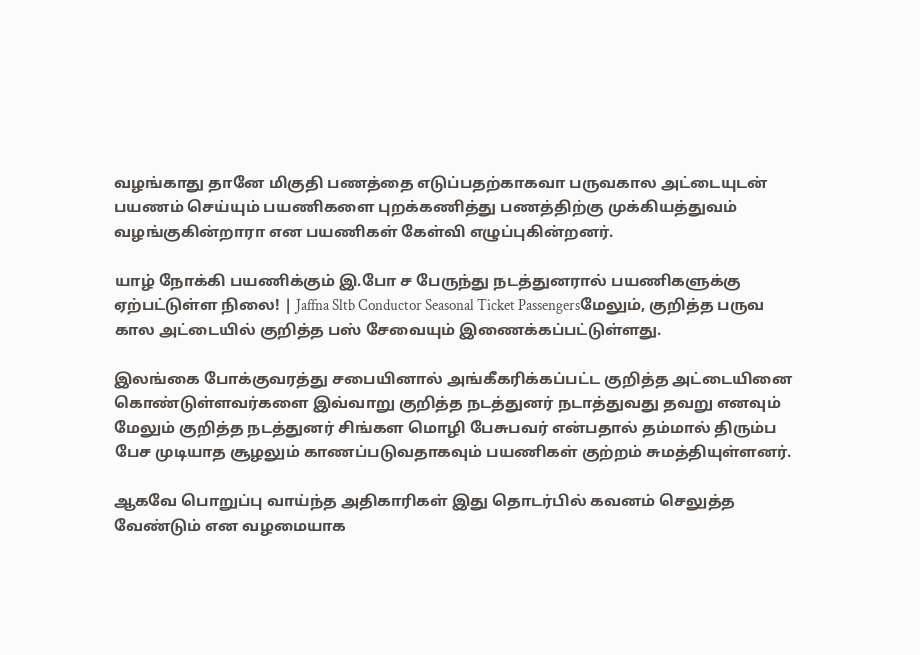வழங்காது தானே மிகுதி பணத்தை எடுப்பதற்காகவா பருவகால அட்டையுடன் பயணம் செய்யும் பயணிகளை புறக்கணித்து பணத்திற்கு முக்கியத்துவம் வழங்குகின்றாரா என பயணிகள் கேள்வி எழுப்புகின்றனர்.

யாழ் நோக்கி பயணிக்கும் இ.போ ச பேருந்து நடத்துனரால் பயணிகளுக்கு ஏற்பட்டுள்ள நிலை! | Jaffna Sltb Conductor Seasonal Ticket Passengersமேலும், குறித்த பருவ கால அட்டையில் குறித்த பஸ் சேவையும் இணைக்கப்பட்டுள்ளது.

இலங்கை போக்குவரத்து சபையினால் அங்கீகரிக்கப்பட்ட குறித்த அட்டையினை கொண்டுள்ளவர்களை இவ்வாறு குறித்த நடத்துனர் நடாத்துவது தவறு எனவும் மேலும் குறித்த நடத்துனர் சிங்கள மொழி பேசுபவர் என்பதால் தம்மால் திரும்ப பேச முடியாத சூழலும் காணப்படுவதாகவும் பயணிகள் குற்றம் சுமத்தியுள்ளனர்.

ஆகவே பொறுப்பு வாய்ந்த அதிகாரிகள் இது தொடர்பில் கவனம் செலுத்த வேண்டும் என வழமையாக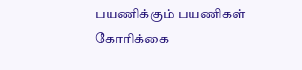பயணிக்கும் பயணிகள் கோரிக்கை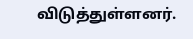விடுத்துள்ளனர்.